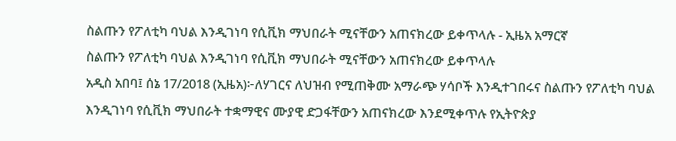ስልጡን የፖለቲካ ባህል እንዲገነባ የሲቪክ ማህበራት ሚናቸውን አጠናክረው ይቀጥላሉ - ኢዜአ አማርኛ
ስልጡን የፖለቲካ ባህል እንዲገነባ የሲቪክ ማህበራት ሚናቸውን አጠናክረው ይቀጥላሉ
አዲስ አበባ፤ ሰኔ 17/2018 (ኢዜአ)፦ለሃገርና ለህዝብ የሚጠቅሙ አማራጭ ሃሳቦች እንዲተገበሩና ስልጡን የፖለቲካ ባህል እንዲገነባ የሲቪክ ማህበራት ተቋማዊና ሙያዊ ድጋፋቸውን አጠናክረው እንደሚቀጥሉ የኢትዮጵያ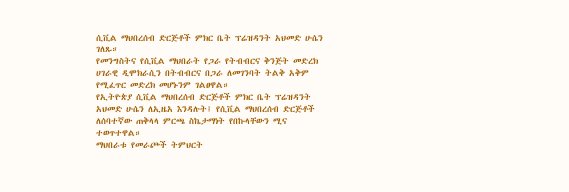ሲቪል ማህበረሰብ ድርጅቶች ምክር ቤት ፕሬዝዳንት አህመድ ሁሴን ገለጹ።
የመንግስትና የሲቪል ማህበራት የጋራ የትብብርና ቅንጅት መድረክ ሀገራዊ ዲሞክራሲን በትብብርና በጋራ ለመገንባት ትልቅ አቅም የሚፈጥር መድረክ መሆኑንም ገልፀዋል።
የኢትዮጵያ ሲቪል ማህበረሰብ ድርጅቶች ምክር ቤት ፕሬዝዳንት አህመድ ሁሴን ለኢዜአ እንዳሉት፤ የሲቪል ማህበረሰብ ድርጅቶች ለሰባተኛው ጠቅላላ ምርጫ ስኬታማነት የበኩላቸውን ሚና ተወጥተዋል።
ማህበራቱ የመራጮች ትምህርት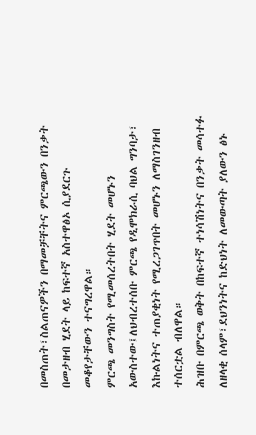በመስጠት፣ስልጠናዎችን በማመቻቸትና ምርጫውን በንቃት በመታዘብ ሂደት ላይ ከፍተኛ አስተዋፅኦ ሲያደርጉ መቆየታቸውን ተናግረዋል።
ምርጫ መንግስት የሚመሰረትበት ሂደት መሆኑን አውስተው፤ለህብረተሰቡ ምርጫ የዲሞክራሲ ባህል ግንባታ፣ እኩልነትና ተጠያቂነት የሚረጋገጥበት መሆኑን ለማስገንዘብ ተሰርቷል ብለዋል።
ሕዝቡ በምርጫ ወቅት በከፍተኛ ተነሳሽነትና በንቃት መሳተፉ ለዘላቂ ሰላም፣ደህንነትና ከድህነት ለመውጣት ያለውን ፅኑ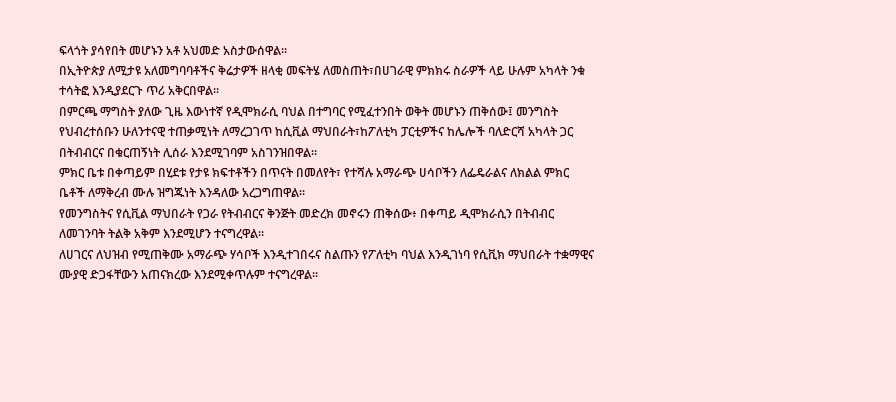ፍላጎት ያሳየበት መሆኑን አቶ አህመድ አስታውሰዋል።
በኢትዮጵያ ለሚታዩ አለመግባባቶችና ቅሬታዎች ዘላቂ መፍትሄ ለመስጠት፣በሀገራዊ ምክክሩ ስራዎች ላይ ሁሉም አካላት ንቁ ተሳትፎ እንዲያደርጉ ጥሪ አቅርበዋል።
በምርጫ ማግስት ያለው ጊዜ እውነተኛ የዲሞክራሲ ባህል በተግባር የሚፈተንበት ወቅት መሆኑን ጠቅሰው፤ መንግስት የህብረተሰቡን ሁለንተናዊ ተጠቃሚነት ለማረጋገጥ ከሲቪል ማህበራት፣ከፖለቲካ ፓርቲዎችና ከሌሎች ባለድርሻ አካላት ጋር በትብብርና በቁርጠኝነት ሊሰራ እንደሚገባም አስገንዝበዋል።
ምክር ቤቱ በቀጣይም በሂደቱ የታዩ ክፍተቶችን በጥናት በመለየት፣ የተሻሉ አማራጭ ሀሳቦችን ለፌዴራልና ለክልል ምክር ቤቶች ለማቅረብ ሙሉ ዝግጁነት እንዳለው አረጋግጠዋል።
የመንግስትና የሲቪል ማህበራት የጋራ የትብብርና ቅንጅት መድረክ መኖሩን ጠቅሰው፥ በቀጣይ ዲሞክራሲን በትብብር ለመገንባት ትልቅ አቅም እንደሚሆን ተናግረዋል።
ለሀገርና ለህዝብ የሚጠቅሙ አማራጭ ሃሳቦች እንዲተገበሩና ስልጡን የፖለቲካ ባህል እንዲገነባ የሲቪክ ማህበራት ተቋማዊና ሙያዊ ድጋፋቸውን አጠናክረው እንደሚቀጥሉም ተናግረዋል።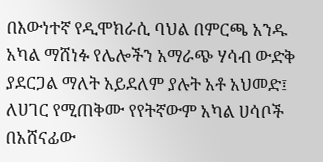በእውነተኛ የዲሞክራሲ ባህል በምርጫ አንዱ አካል ማሸነፉ የሌሎችን አማራጭ ሃሳብ ውድቅ ያደርጋል ማለት አይደለም ያሉት አቶ አህመድ፤ ለሀገር የሚጠቅሙ የየትኛውም አካል ሀሳቦች በአሸናፊው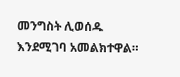መንግስት ሊወሰዱ እንደሚገባ አመልክተዋል።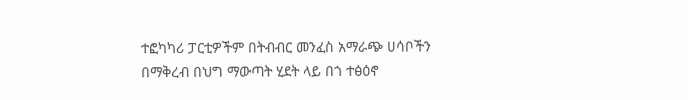ተፎካካሪ ፓርቲዎችም በትብብር መንፈስ አማራጭ ሀሳቦችን በማቅረብ በህግ ማውጣት ሂደት ላይ በጎ ተፅዕኖ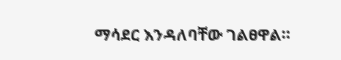ማሳደር እንዳለባቸው ገልፀዋል።